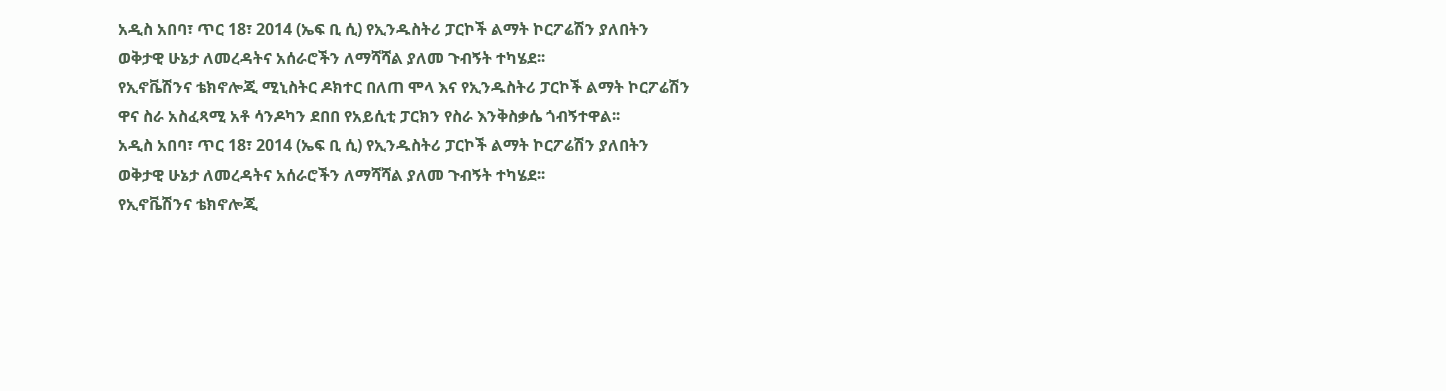አዲስ አበባ፣ ጥር 18፣ 2014 (ኤፍ ቢ ሲ) የኢንዱስትሪ ፓርኮች ልማት ኮርፖሬሽን ያለበትን ወቅታዊ ሁኔታ ለመረዳትና አሰራሮችን ለማሻሻል ያለመ ጉብኝት ተካሄደ፡፡
የኢኖቬሽንና ቴክኖሎጂ ሚኒስትር ዶክተር በለጠ ሞላ እና የኢንዱስትሪ ፓርኮች ልማት ኮርፖሬሽን ዋና ስራ አስፈጻሚ አቶ ሳንዶካን ደበበ የአይሲቲ ፓርክን የስራ እንቅስቃሴ ጎብኝተዋል፡፡
አዲስ አበባ፣ ጥር 18፣ 2014 (ኤፍ ቢ ሲ) የኢንዱስትሪ ፓርኮች ልማት ኮርፖሬሽን ያለበትን ወቅታዊ ሁኔታ ለመረዳትና አሰራሮችን ለማሻሻል ያለመ ጉብኝት ተካሄደ፡፡
የኢኖቬሽንና ቴክኖሎጂ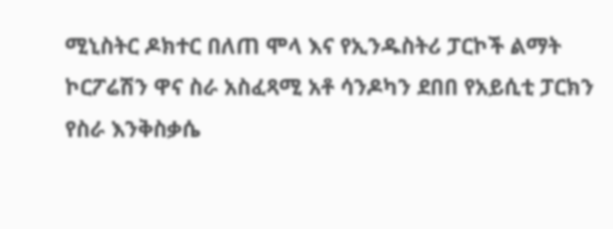ሚኒስትር ዶክተር በለጠ ሞላ እና የኢንዱስትሪ ፓርኮች ልማት ኮርፖሬሽን ዋና ስራ አስፈጻሚ አቶ ሳንዶካን ደበበ የአይሲቲ ፓርክን የስራ እንቅስቃሴ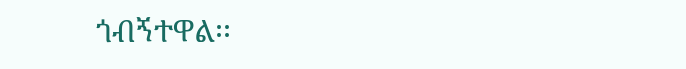ጎብኝተዋል፡፡